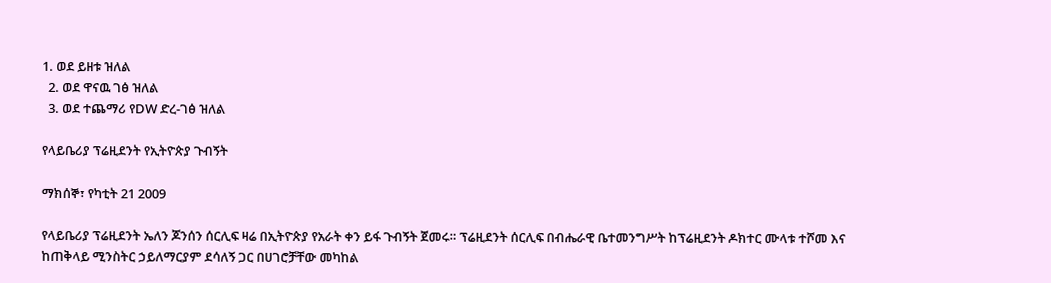1. ወደ ይዘቱ ዝለል
  2. ወደ ዋናዉ ገፅ ዝለል
  3. ወደ ተጨማሪ የDW ድረ-ገፅ ዝለል

የላይቤሪያ ፕሬዚደንት የኢትዮጵያ ጉብኝት

ማክሰኞ፣ የካቲት 21 2009

የላይቤሪያ ፕሬዚደንት ኤለን ጆንሰን ሰርሊፍ ዛሬ በኢትዮጵያ የአራት ቀን ይፋ ጉብኝት ጀመሩ። ፕሬዚደንት ሰርሊፍ በብሔራዊ ቤተመንግሥት ከፕሬዚደንት ዶክተር ሙላቱ ተሾመ እና ከጠቅላይ ሚንስትር ኃይለማርያም ደሳለኝ ጋር በሀገሮቻቸው መካከል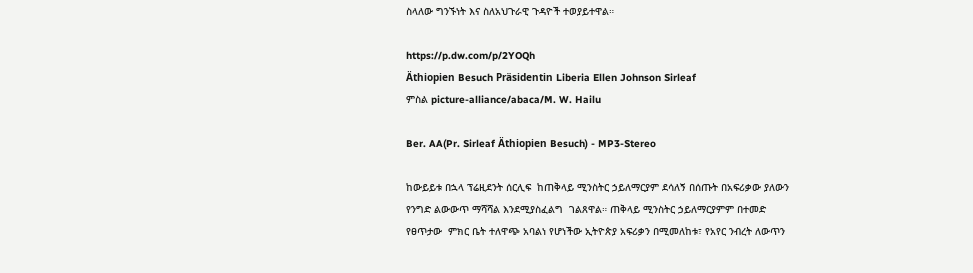ስላለው ግንኙነት እና ስለአህጉራዊ ጉዳዮች ተወያይተዋል።

https://p.dw.com/p/2YOQh
Äthiopien Besuch Präsidentin Liberia Ellen Johnson Sirleaf
ምስል picture-alliance/abaca/M. W. Hailu

Ber. AA(Pr. Sirleaf Äthiopien Besuch) - MP3-Stereo

ከውይይቱ በኋላ ፕሬዚደንት ሰርሊፍ  ከጠቅላይ ሚንስትር ኃይለማርያም ደሳለኝ በሰጡት በአፍሪቃው ያለውን የንግድ ልውውጥ ማሻሻል እንደሚያስፈልግ  ገልጸዋል። ጠቅላይ ሚንስትር ኃይለማርያምም በተመድ የፀጥታው  ምክር ቤት ተለዋጭ አባልነ የሆነችው ኢትዮጵያ አፍሪቃን በሚመለከቱ፣ የአየር ንብረት ለውጥን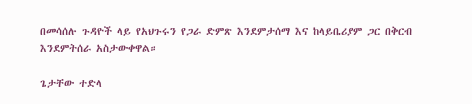በመሳሰሉ ጉዳዮች ላይ የአህጉሩን የጋራ ድምጽ እንደምታሰማ እና ከላይቤሪያም ጋር በቅርብ እንደምትሰራ አስታውቀዋል።

ጌታቸው ተድላ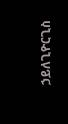ኃይለጊዮርጊስ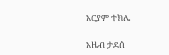አርያም ተክሌ

አዜብ ታደሰ